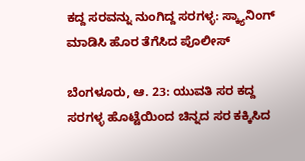ಕದ್ದ ಸರವನ್ನು ನುಂಗಿದ್ದ ಸರಗಳ್ಳ: ಸ್ಕ್ಯಾನಿಂಗ್ ಮಾಡಿಸಿ ಹೊರ ತೆಗೆಸಿದ ಪೊಲೀಸ್

ಬೆಂಗಳೂರು, ಆ. 23: ಯುವತಿ ಸರ ಕದ್ದ ಸರಗಳ್ಳ ಹೊಟ್ಟೆಯಿಂದ ಚಿನ್ನದ ಸರ ಕಕ್ಕಿಸಿದ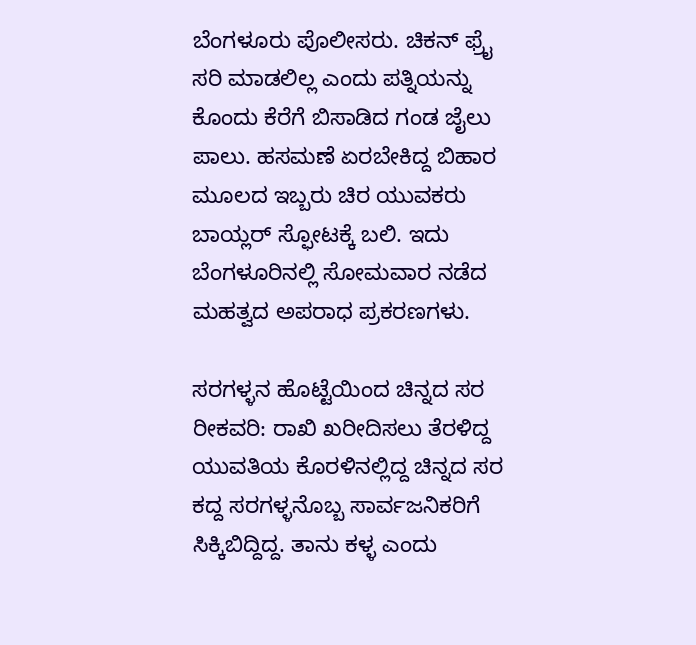ಬೆಂಗಳೂರು ಪೊಲೀಸರು. ಚಿಕನ್ ಫ್ರೈ ಸರಿ ಮಾಡಲಿಲ್ಲ ಎಂದು ಪತ್ನಿಯನ್ನು ಕೊಂದು ಕೆರೆಗೆ ಬಿಸಾಡಿದ ಗಂಡ ಜೈಲು ಪಾಲು. ಹಸಮಣೆ ಏರಬೇಕಿದ್ದ ಬಿಹಾರ ಮೂಲದ ಇಬ್ಬರು ಚಿರ ಯುವಕರು ಬಾಯ್ಲರ್ ಸ್ಫೋಟಕ್ಕೆ ಬಲಿ. ಇದು ಬೆಂಗಳೂರಿನಲ್ಲಿ ಸೋಮವಾರ ನಡೆದ ಮಹತ್ವದ ಅಪರಾಧ ಪ್ರಕರಣಗಳು.

ಸರಗಳ್ಳನ ಹೊಟ್ಟೆಯಿಂದ ಚಿನ್ನದ ಸರ ರೀಕವರಿ: ರಾಖಿ ಖರೀದಿಸಲು ತೆರಳಿದ್ದ ಯುವತಿಯ ಕೊರಳಿನಲ್ಲಿದ್ದ ಚಿನ್ನದ ಸರ ಕದ್ದ ಸರಗಳ್ಳನೊಬ್ಬ ಸಾರ್ವಜನಿಕರಿಗೆ ಸಿಕ್ಕಿಬಿದ್ದಿದ್ದ. ತಾನು ಕಳ್ಳ ಎಂದು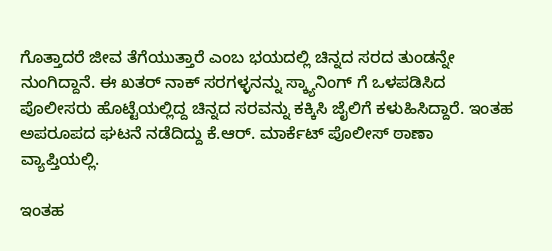ಗೊತ್ತಾದರೆ ಜೀವ ತೆಗೆಯುತ್ತಾರೆ ಎಂಬ ಭಯದಲ್ಲಿ ಚಿನ್ನದ ಸರದ ತುಂಡನ್ನೇ ನುಂಗಿದ್ದಾನೆ. ಈ ಖತರ್ ನಾಕ್ ಸರಗಳ್ಳನನ್ನು ಸ್ಕ್ಯಾನಿಂಗ್ ಗೆ ಒಳಪಡಿಸಿದ ಪೊಲೀಸರು ಹೊಟ್ಟೆಯಲ್ಲಿದ್ದ ಚಿನ್ನದ ಸರವನ್ನು ಕಕ್ಕಿಸಿ ಜೈಲಿಗೆ ಕಳುಹಿಸಿದ್ದಾರೆ. ಇಂತಹ ಅಪರೂಪದ ಘಟನೆ ನಡೆದಿದ್ದು ಕೆ.ಆರ್. ಮಾರ್ಕೆಟ್ ಪೊಲೀಸ್ ಠಾಣಾ ವ್ಯಾಪ್ತಿಯಲ್ಲಿ.

ಇಂತಹ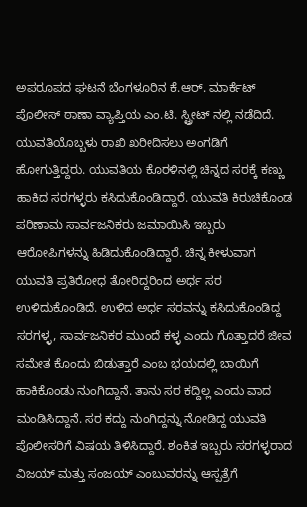ಅಪರೂಪದ ಘಟನೆ ಬೆಂಗಳೂರಿನ ಕೆ.ಆರ್. ಮಾರ್ಕೆಟ್ ಪೊಲೀಸ್ ಠಾಣಾ ವ್ಯಾಪ್ತಿಯ ಎಂ.ಟಿ. ಸ್ಟ್ರೀಟ್ ನಲ್ಲಿ ನಡೆದಿದೆ. ಯುವತಿಯೊಬ್ಬಳು ರಾಖಿ ಖರೀದಿಸಲು ಅಂಗಡಿಗೆ ಹೋಗುತ್ತಿದ್ದರು. ಯುವತಿಯ ಕೊರಳಿನಲ್ಲಿ ಚಿನ್ನದ ಸರಕ್ಕೆ ಕಣ್ಣು ಹಾಕಿದ ಸರಗಳ್ಳರು ಕಸಿದುಕೊಂಡಿದ್ದಾರೆ. ಯುವತಿ ಕಿರುಚಿಕೊಂಡ ಪರಿಣಾಮ ಸಾರ್ವಜನಿಕರು ಜಮಾಯಿಸಿ ಇಬ್ಬರು ಆರೋಪಿಗಳನ್ನು ಹಿಡಿದುಕೊಂಡಿದ್ದಾರೆ. ಚಿನ್ನ ಕೀಳುವಾಗ ಯುವತಿ ಪ್ರತಿರೋಧ ತೋರಿದ್ದರಿಂದ ಅರ್ಧ ಸರ ಉಳಿದುಕೊಂಡಿದೆ. ಉಳಿದ ಅರ್ಧ ಸರವನ್ನು ಕಸಿದುಕೊಂಡಿದ್ದ ಸರಗಳ್ಳ, ಸಾರ್ವಜನಿಕರ ಮುಂದೆ ಕಳ್ಳ ಎಂದು ಗೊತ್ತಾದರೆ ಜೀವ ಸಮೇತ ಕೊಂದು ಬಿಡುತ್ತಾರೆ ಎಂಬ ಭಯದಲ್ಲಿ ಬಾಯಿಗೆ ಹಾಕಿಕೊಂಡು ನುಂಗಿದ್ದಾನೆ. ತಾನು ಸರ ಕದ್ದಿಲ್ಲ ಎಂದು ವಾದ ಮಂಡಿಸಿದ್ದಾನೆ. ಸರ ಕದ್ದು ನುಂಗಿದ್ದನ್ನು ನೋಡಿದ್ದ ಯುವತಿ ಪೊಲೀಸರಿಗೆ ವಿಷಯ ತಿಳಿಸಿದ್ದಾರೆ. ಶಂಕಿತ ಇಬ್ಬರು ಸರಗಳ್ಳರಾದ ವಿಜಯ್ ಮತ್ತು ಸಂಜಯ್ ಎಂಬುವರನ್ನು ಆಸ್ಪತ್ರೆಗೆ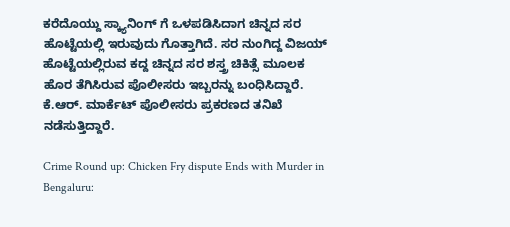ಕರೆದೊಯ್ದು ಸ್ಕ್ಯಾನಿಂಗ್ ಗೆ ಒಳಪಡಿಸಿದಾಗ ಚಿನ್ನದ ಸರ ಹೊಟ್ಟೆಯಲ್ಲಿ ಇರುವುದು ಗೊತ್ತಾಗಿದೆ. ಸರ ನುಂಗಿದ್ದ ವಿಜಯ್ ಹೊಟ್ಟೆಯಲ್ಲಿರುವ ಕದ್ದ ಚಿನ್ನದ ಸರ ಶಸ್ತ್ರ ಚಿಕಿತ್ಸೆ ಮೂಲಕ ಹೊರ ತೆಗಿಸಿರುವ ಪೊಲೀಸರು ಇಬ್ಬರನ್ನು ಬಂಧಿಸಿದ್ದಾರೆ. ಕೆ.ಆರ್. ಮಾರ್ಕೆಟ್ ಪೊಲೀಸರು ಪ್ರಕರಣದ ತನಿಖೆ ನಡೆಸುತ್ತಿದ್ದಾರೆ.

Crime Round up: Chicken Fry dispute Ends with Murder in Bengaluru: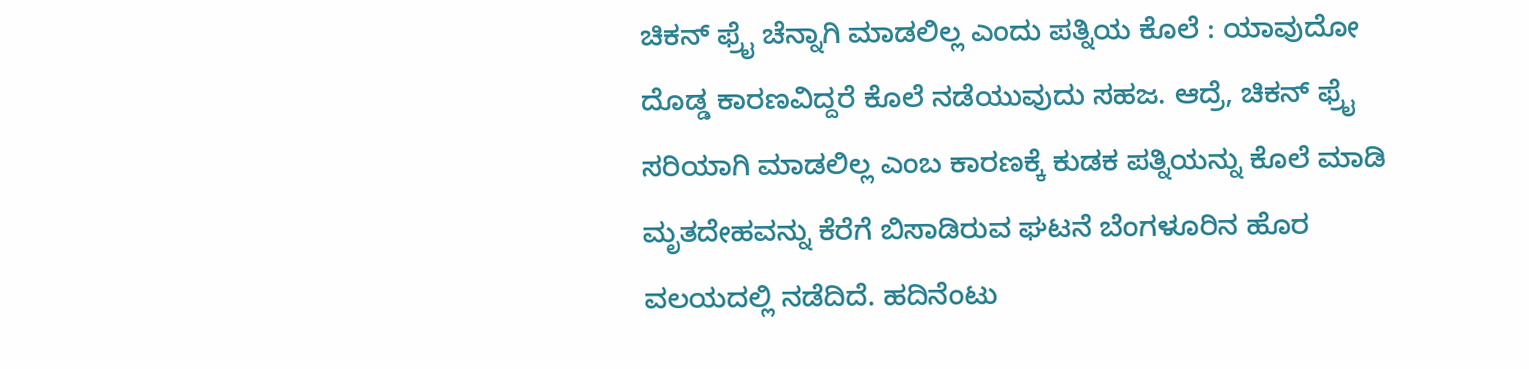ಚಿಕನ್ ಫ್ರೈ ಚೆನ್ನಾಗಿ ಮಾಡಲಿಲ್ಲ ಎಂದು ಪತ್ನಿಯ ಕೊಲೆ : ಯಾವುದೋ ದೊಡ್ಡ ಕಾರಣವಿದ್ದರೆ ಕೊಲೆ ನಡೆಯುವುದು ಸಹಜ. ಆದ್ರೆ, ಚಿಕನ್ ಫ್ರೈ ಸರಿಯಾಗಿ ಮಾಡಲಿಲ್ಲ ಎಂಬ ಕಾರಣಕ್ಕೆ ಕುಡಕ ಪತ್ನಿಯನ್ನು ಕೊಲೆ ಮಾಡಿ ಮೃತದೇಹವನ್ನು ಕೆರೆಗೆ ಬಿಸಾಡಿರುವ ಘಟನೆ ಬೆಂಗಳೂರಿನ ಹೊರ ವಲಯದಲ್ಲಿ ನಡೆದಿದೆ. ಹದಿನೆಂಟು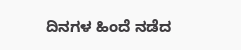ದಿನಗಳ ಹಿಂದೆ ನಡೆದ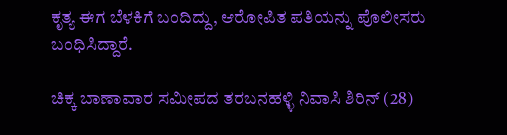ಕೃತ್ಯ ಈಗ ಬೆಳಕಿಗೆ ಬಂದಿದ್ದು, ಆರೋಪಿತ ಪತಿಯನ್ನು ಪೊಲೀಸರು ಬಂಧಿಸಿದ್ದಾರೆ.

ಚಿಕ್ಕ ಬಾಣಾವಾರ ಸಮೀಪದ ತರಬನಹಳ್ಳಿ ನಿವಾಸಿ ಶಿರಿನ್ (28)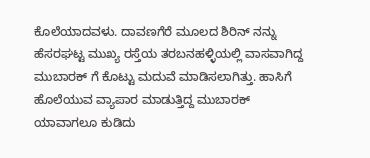ಕೊಲೆಯಾದವಳು. ದಾವಣಗೆರೆ ಮೂಲದ ಶಿರಿನ್ ನನ್ನು ಹೆಸರಘಟ್ಟ ಮುಖ್ಯ ರಸ್ತೆಯ ತರಬನಹಳ್ಳಿಯಲ್ಲಿ ವಾಸವಾಗಿದ್ದ ಮುಬಾರಕ್ ಗೆ ಕೊಟ್ಟು ಮದುವೆ ಮಾಡಿಸಲಾಗಿತ್ತು. ಹಾಸಿಗೆ ಹೊಲೆಯುವ ವ್ಯಾಪಾರ ಮಾಡುತ್ತಿದ್ದ ಮುಬಾರಕ್ ಯಾವಾಗಲೂ ಕುಡಿದು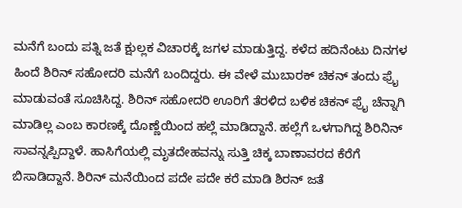ಮನೆಗೆ ಬಂದು ಪತ್ನಿ ಜತೆ ಕ್ಷುಲ್ಲಕ ವಿಚಾರಕ್ಕೆ ಜಗಳ ಮಾಡುತ್ತಿದ್ದ. ಕಳೆದ ಹದಿನೆಂಟು ದಿನಗಳ ಹಿಂದೆ ಶಿರಿನ್ ಸಹೋದರಿ ಮನೆಗೆ ಬಂದಿದ್ದರು. ಈ ವೇಳೆ ಮುಬಾರಕ್ ಚಿಕನ್ ತಂದು ಫ್ರೈ ಮಾಡುವಂತೆ ಸೂಚಿಸಿದ್ದ. ಶಿರಿನ್ ಸಹೋದರಿ ಊರಿಗೆ ತೆರಳಿದ ಬಳಿಕ ಚಿಕನ್ ಫ್ರೈ ಚೆನ್ನಾಗಿ ಮಾಡಿಲ್ಲ ಎಂಬ ಕಾರಣಕ್ಕೆ ದೊಣ್ಣೆಯಿಂದ ಹಲ್ಲೆ ಮಾಡಿದ್ದಾನೆ. ಹಲ್ಲೆಗೆ ಒಳಗಾಗಿದ್ದ ಶಿರಿನಿನ್ ಸಾವನ್ನಪ್ಪಿದ್ದಾಳೆ. ಹಾಸಿಗೆಯಲ್ಲಿ ಮೃತದೇಹವನ್ನು ಸುತ್ತಿ ಚಿಕ್ಕ ಬಾಣಾವರದ ಕೆರೆಗೆ ಬಿಸಾಡಿದ್ದಾನೆ. ಶಿರಿನ್ ಮನೆಯಿಂದ ಪದೇ ಪದೇ ಕರೆ ಮಾಡಿ ಶಿರನ್ ಜತೆ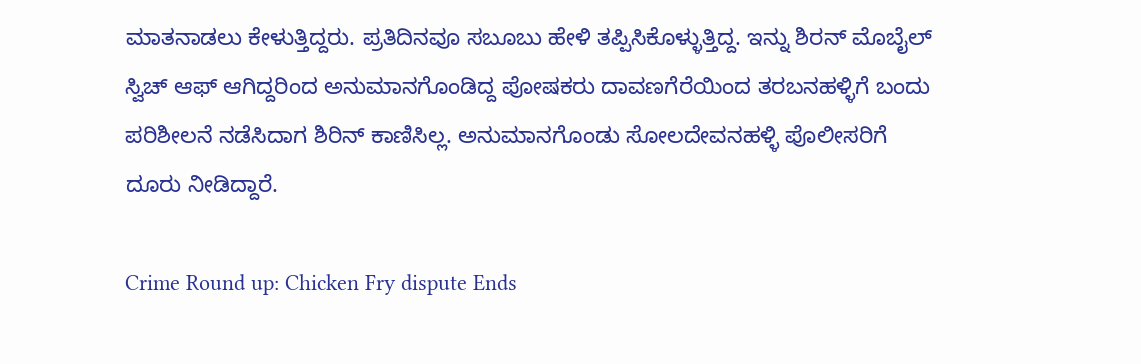ಮಾತನಾಡಲು ಕೇಳುತ್ತಿದ್ದರು. ಪ್ರತಿದಿನವೂ ಸಬೂಬು ಹೇಳಿ ತಪ್ಪಿಸಿಕೊಳ್ಳುತ್ತಿದ್ದ. ಇನ್ನು ಶಿರನ್ ಮೊಬೈಲ್ ಸ್ವಿಚ್‌ ಆಫ್ ಆಗಿದ್ದರಿಂದ ಅನುಮಾನಗೊಂಡಿದ್ದ ಪೋಷಕರು ದಾವಣಗೆರೆಯಿಂದ ತರಬನಹಳ್ಳಿಗೆ ಬಂದು ಪರಿಶೀಲನೆ ನಡೆಸಿದಾಗ ಶಿರಿನ್ ಕಾಣಿಸಿಲ್ಲ. ಅನುಮಾನಗೊಂಡು ಸೋಲದೇವನಹಳ್ಳಿ ಪೊಲೀಸರಿಗೆ ದೂರು ನೀಡಿದ್ದಾರೆ.

Crime Round up: Chicken Fry dispute Ends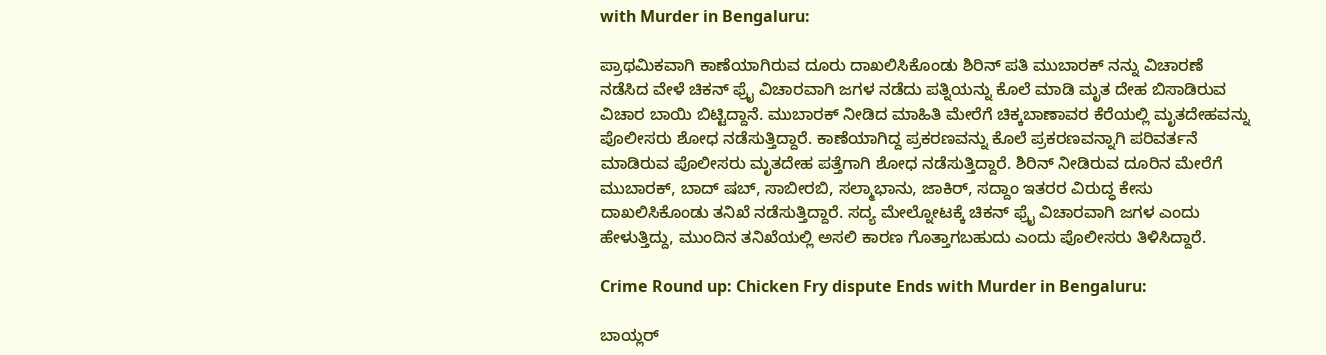with Murder in Bengaluru:

ಪ್ರಾಥಮಿಕವಾಗಿ ಕಾಣೆಯಾಗಿರುವ ದೂರು ದಾಖಲಿಸಿಕೊಂಡು ಶಿರಿನ್ ಪತಿ ಮುಬಾರಕ್ ನನ್ನು ವಿಚಾರಣೆ ನಡೆಸಿದ ವೇಳೆ ಚಿಕನ್ ಫ್ರೈ ವಿಚಾರವಾಗಿ ಜಗಳ ನಡೆದು ಪತ್ನಿಯನ್ನು ಕೊಲೆ ಮಾಡಿ ಮೃತ ದೇಹ ಬಿಸಾಡಿರುವ ವಿಚಾರ ಬಾಯಿ ಬಿಟ್ಟಿದ್ದಾನೆ. ಮುಬಾರಕ್ ನೀಡಿದ ಮಾಹಿತಿ ಮೇರೆಗೆ ಚಿಕ್ಕಬಾಣಾವರ ಕೆರೆಯಲ್ಲಿ ಮೃತದೇಹವನ್ನು ಪೊಲೀಸರು ಶೋಧ ನಡೆಸುತ್ತಿದ್ದಾರೆ. ಕಾಣೆಯಾಗಿದ್ದ ಪ್ರಕರಣವನ್ನು ಕೊಲೆ ಪ್ರಕರಣವನ್ನಾಗಿ ಪರಿವರ್ತನೆ ಮಾಡಿರುವ ಪೊಲೀಸರು ಮೃತದೇಹ ಪತ್ತೆಗಾಗಿ ಶೋಧ ನಡೆಸುತ್ತಿದ್ದಾರೆ. ಶಿರಿನ್ ನೀಡಿರುವ ದೂರಿನ ಮೇರೆಗೆ ಮುಬಾರಕ್, ಬಾದ್ ಷಬ್, ಸಾಬೀರಬಿ, ಸಲ್ಮಾಭಾನು, ಜಾಕಿರ್, ಸದ್ದಾಂ ಇತರರ ವಿರುದ್ಧ ಕೇಸು ದಾಖಲಿಸಿಕೊಂಡು ತನಿಖೆ ನಡೆಸುತ್ತಿದ್ದಾರೆ. ಸದ್ಯ ಮೇಲ್ನೋಟಕ್ಕೆ ಚಿಕನ್ ಫ್ರೈ ವಿಚಾರವಾಗಿ ಜಗಳ ಎಂದು ಹೇಳುತ್ತಿದ್ದು, ಮುಂದಿನ ತನಿಖೆಯಲ್ಲಿ ಅಸಲಿ ಕಾರಣ ಗೊತ್ತಾಗಬಹುದು ಎಂದು ಪೊಲೀಸರು ತಿಳಿಸಿದ್ದಾರೆ.

Crime Round up: Chicken Fry dispute Ends with Murder in Bengaluru:

ಬಾಯ್ಲರ್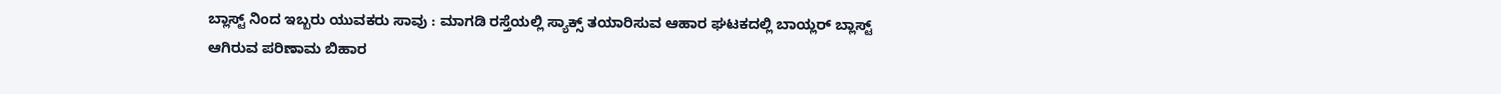ಬ್ಲಾಸ್ಟ್ ನಿಂದ ಇಬ್ಬರು ಯುವಕರು ಸಾವು : ಮಾಗಡಿ ರಸ್ತೆಯಲ್ಲಿ ಸ್ಯಾಕ್ಸ್ ತಯಾರಿಸುವ ಆಹಾರ ಘಟಕದಲ್ಲಿ ಬಾಯ್ಲರ್ ಬ್ಲಾಸ್ಟ್ ಆಗಿರುವ ಪರಿಣಾಮ ಬಿಹಾರ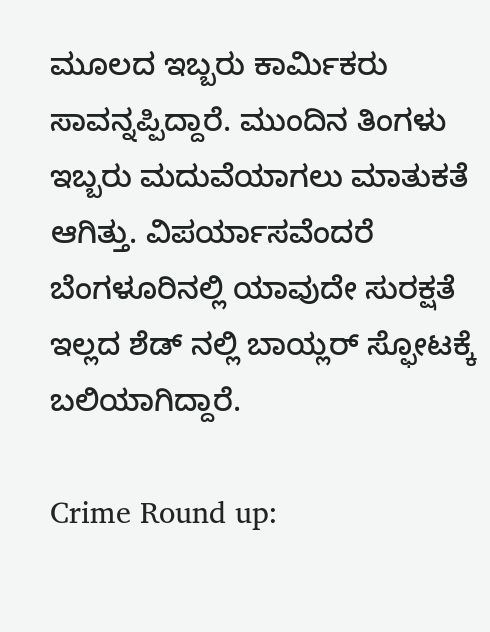ಮೂಲದ ಇಬ್ಬರು ಕಾರ್ಮಿಕರು ಸಾವನ್ನಪ್ಪಿದ್ದಾರೆ. ಮುಂದಿನ ತಿಂಗಳು ಇಬ್ಬರು ಮದುವೆಯಾಗಲು ಮಾತುಕತೆ ಆಗಿತ್ತು. ವಿಪರ್ಯಾಸವೆಂದರೆ ಬೆಂಗಳೂರಿನಲ್ಲಿ ಯಾವುದೇ ಸುರಕ್ಷತೆ ಇಲ್ಲದ ಶೆಡ್ ನಲ್ಲಿ ಬಾಯ್ಲರ್ ಸ್ಫೋಟಕ್ಕೆ ಬಲಿಯಾಗಿದ್ದಾರೆ.

Crime Round up: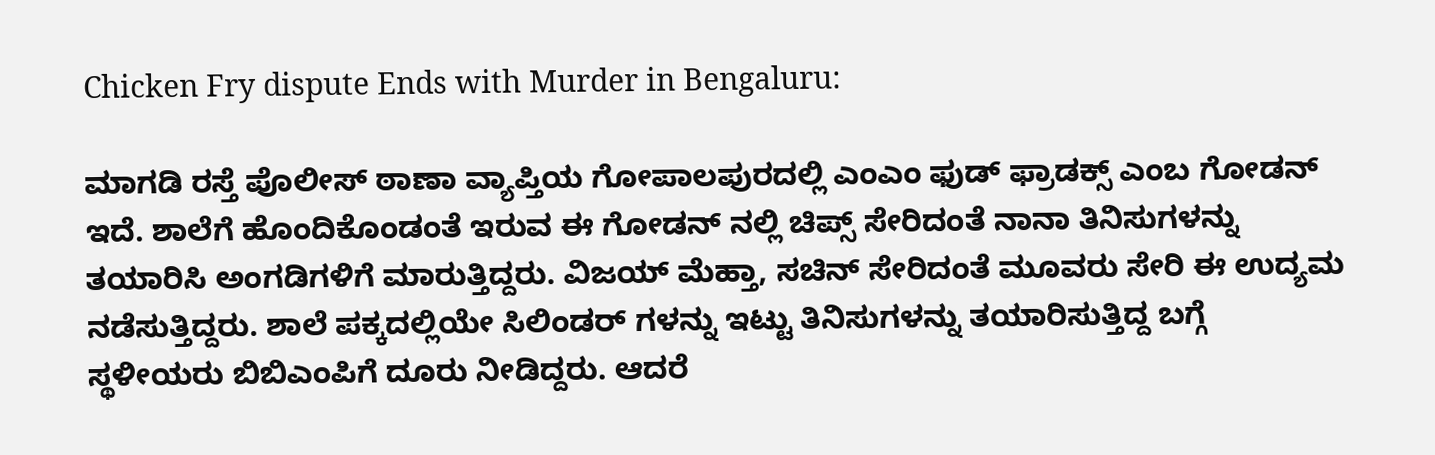Chicken Fry dispute Ends with Murder in Bengaluru:

ಮಾಗಡಿ ರಸ್ತೆ ಪೊಲೀಸ್ ಠಾಣಾ ವ್ಯಾಪ್ತಿಯ ಗೋಪಾಲಪುರದಲ್ಲಿ ಎಂಎಂ ಫುಡ್ ಫ್ರಾಡಕ್ಸ್ ಎಂಬ ಗೋಡನ್ ಇದೆ. ಶಾಲೆಗೆ ಹೊಂದಿಕೊಂಡಂತೆ ಇರುವ ಈ ಗೋಡನ್ ನಲ್ಲಿ ಚಿಪ್ಸ್ ಸೇರಿದಂತೆ ನಾನಾ ತಿನಿಸುಗಳನ್ನು ತಯಾರಿಸಿ ಅಂಗಡಿಗಳಿಗೆ ಮಾರುತ್ತಿದ್ದರು. ವಿಜಯ್ ಮೆಹ್ತಾ, ಸಚಿನ್ ಸೇರಿದಂತೆ ಮೂವರು ಸೇರಿ ಈ ಉದ್ಯಮ ನಡೆಸುತ್ತಿದ್ದರು. ಶಾಲೆ ಪಕ್ಕದಲ್ಲಿಯೇ ಸಿಲಿಂಡರ್ ಗಳನ್ನು ಇಟ್ಟು ತಿನಿಸುಗಳನ್ನು ತಯಾರಿಸುತ್ತಿದ್ದ ಬಗ್ಗೆ ಸ್ಥಳೀಯರು ಬಿಬಿಎಂಪಿಗೆ ದೂರು ನೀಡಿದ್ದರು. ಆದರೆ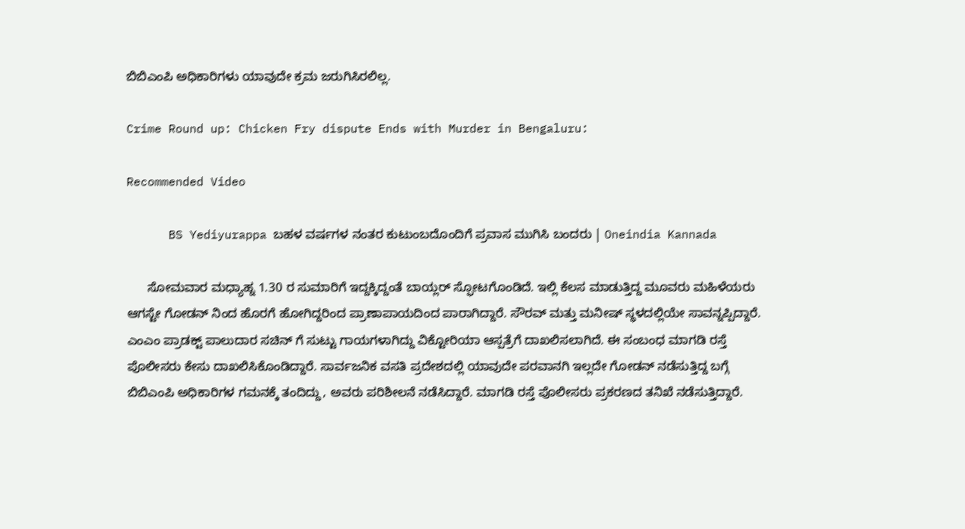ಬಿಬಿಎಂಪಿ ಅಧಿಕಾರಿಗಳು ಯಾವುದೇ ಕ್ರಮ ಜರುಗಿಸಿರಲಿಲ್ಲ.

Crime Round up: Chicken Fry dispute Ends with Murder in Bengaluru:

Recommended Video

      BS Yediyurappa ಬಹಳ ವರ್ಷಗಳ ನಂತರ ಕುಟುಂಬದೊಂದಿಗೆ ಪ್ರವಾಸ ಮುಗಿಸಿ ಬಂದರು | Oneindia Kannada

      ಸೋಮವಾರ ಮಧ್ಯಾಹ್ನ 1.30 ರ ಸುಮಾರಿಗೆ ಇದ್ದಕ್ಕಿದ್ದಂತೆ ಬಾಯ್ಲರ್ ಸ್ಫೋಟಗೊಂಡಿದೆ. ಇಲ್ಲಿ ಕೆಲಸ ಮಾಡುತ್ತಿದ್ದ ಮೂವರು ಮಹಿಳೆಯರು ಆಗಸ್ಟೇ ಗೋಡನ್ ನಿಂದ ಹೊರಗೆ ಹೋಗಿದ್ದರಿಂದ ಪ್ರಾಣಾಪಾಯದಿಂದ ಪಾರಾಗಿದ್ದಾರೆ. ಸೌರವ್ ಮತ್ತು ಮನೀಷ್ ಸ್ಥಳದಲ್ಲಿಯೇ ಸಾವನ್ನಪ್ಪಿದ್ದಾರೆ. ಎಂಎಂ ಪ್ರಾಡಕ್ಟ್ ಪಾಲುದಾರ ಸಚಿನ್ ಗೆ ಸುಟ್ಟು ಗಾಯಗಳಾಗಿದ್ದು ವಿಕ್ಟೋರಿಯಾ ಆಸ್ಪತ್ರೆಗೆ ದಾಖಲಿಸಲಾಗಿದೆ. ಈ ಸಂಬಂಧ ಮಾಗಡಿ ರಸ್ತೆ ಪೊಲೀಸರು ಕೇಸು ದಾಖಲಿಸಿಕೊಂಡಿದ್ದಾರೆ. ಸಾರ್ವಜನಿಕ ವಸತಿ ಪ್ರದೇಶದಲ್ಲಿ ಯಾವುದೇ ಪರವಾನಗಿ ಇಲ್ಲದೇ ಗೋಡನ್ ನಡೆಸುತ್ತಿದ್ದ ಬಗ್ಗೆ ಬಿಬಿಎಂಪಿ ಅಧಿಕಾರಿಗಳ ಗಮನಕ್ಕೆ ತಂದಿದ್ದು, ಅವರು ಪರಿಶೀಲನೆ ನಡೆಸಿದ್ದಾರೆ. ಮಾಗಡಿ ರಸ್ತೆ ಪೊಲೀಸರು ಪ್ರಕರಣದ ತನಿಖೆ ನಡೆಸುತ್ತಿದ್ದಾರೆ.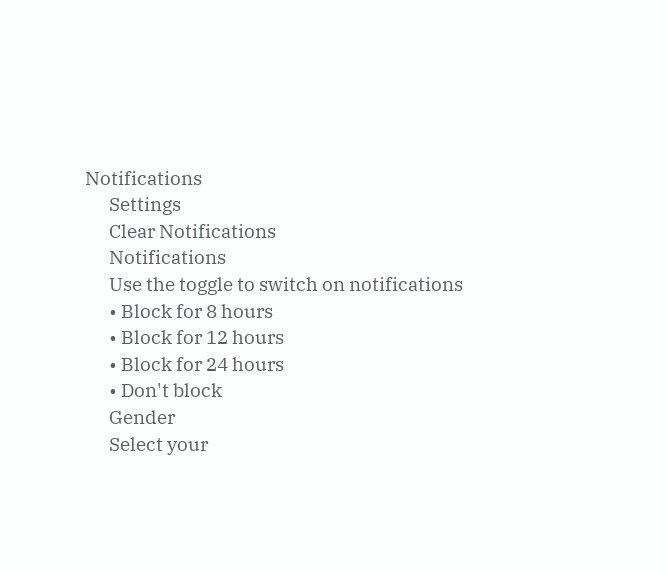Notifications
      Settings
      Clear Notifications
      Notifications
      Use the toggle to switch on notifications
      • Block for 8 hours
      • Block for 12 hours
      • Block for 24 hours
      • Don't block
      Gender
      Select your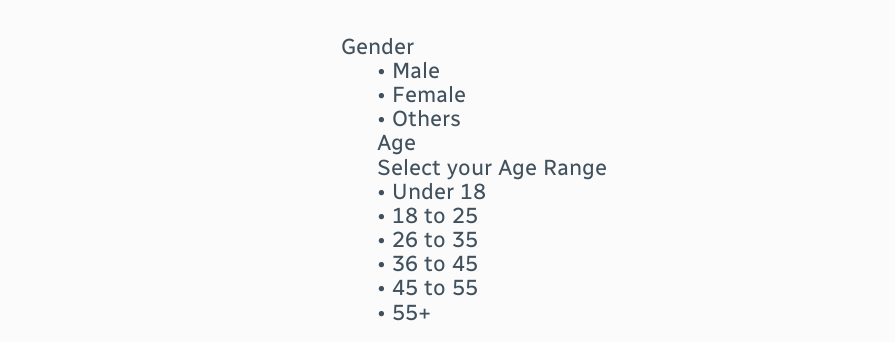Gender
      • Male
      • Female
      • Others
      Age
      Select your Age Range
      • Under 18
      • 18 to 25
      • 26 to 35
      • 36 to 45
      • 45 to 55
      • 55+